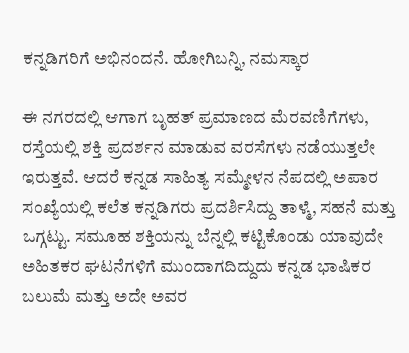ಕನ್ನಡಿಗರಿಗೆ ಅಭಿನಂದನೆ. ಹೋಗಿಬನ್ನಿ, ನಮಸ್ಕಾರ

ಈ ನಗರದಲ್ಲಿ ಆಗಾಗ ಬೃಹತ್ ಪ್ರಮಾಣದ ಮೆರವಣಿಗೆಗಳು, ರಸ್ತೆಯಲ್ಲಿ ಶಕ್ತಿ ಪ್ರದರ್ಶನ ಮಾಡುವ ವರಸೆಗಳು ನಡೆಯುತ್ತಲೇ ಇರುತ್ತವೆ. ಆದರೆ ಕನ್ನಡ ಸಾಹಿತ್ಯ ಸಮ್ಮೇಳನ ನೆಪದಲ್ಲಿ ಅಪಾರ ಸಂಖ್ಯೆಯಲ್ಲಿ ಕಲೆತ ಕನ್ನಡಿಗರು ಪ್ರದರ್ಶಿಸಿದ್ದು ತಾಳ್ಮೆ, ಸಹನೆ ಮತ್ತು ಒಗ್ಗಟ್ಟು. ಸಮೂಹ ಶಕ್ತಿಯನ್ನು ಬೆನ್ನಲ್ಲಿ ಕಟ್ಟಿಕೊಂಡು ಯಾವುದೇ ಅಹಿತಕರ ಘಟನೆಗಳಿಗೆ ಮುಂದಾಗದಿದ್ದುದು ಕನ್ನಡ ಭಾಷಿಕರ ಬಲುಮೆ ಮತ್ತು ಅದೇ ಅವರ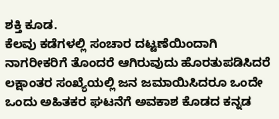ಶಕ್ತಿ ಕೂಡ.
ಕೆಲವು ಕಡೆಗಳಲ್ಲಿ ಸಂಚಾರ ದಟ್ಟಣೆಯಿಂದಾಗಿ ನಾಗರೀಕರಿಗೆ ತೊಂದರೆ ಆಗಿರುವುದು ಹೊರತುಪಡಿಸಿದರೆ ಲಕ್ಷಾಂತರ ಸಂಖ್ಯೆಯಲ್ಲಿ ಜನ ಜಮಾಯಿಸಿದರೂ ಒಂದೇ ಒಂದು ಅಹಿತಕರ ಘಟನೆಗೆ ಅವಕಾಶ ಕೊಡದ ಕನ್ನಡ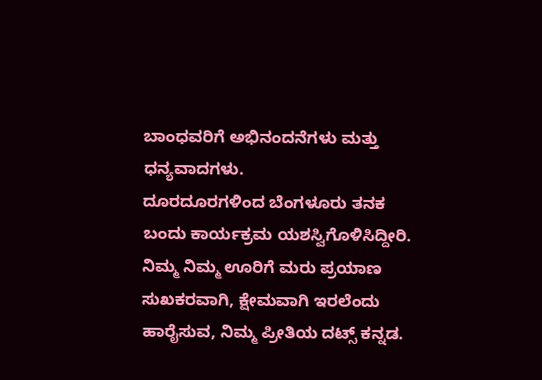ಬಾಂಧವರಿಗೆ ಅಭಿನಂದನೆಗಳು ಮತ್ತು ಧನ್ಯವಾದಗಳು.
ದೂರದೂರಗಳಿಂದ ಬೆಂಗಳೂರು ತನಕ ಬಂದು ಕಾರ್ಯಕ್ರಮ ಯಶಸ್ವಿಗೊಳಿಸಿದ್ದೀರಿ. ನಿಮ್ಮ ನಿಮ್ಮ ಊರಿಗೆ ಮರು ಪ್ರಯಾಣ ಸುಖಕರವಾಗಿ, ಕ್ಷೇಮವಾಗಿ ಇರಲೆಂದು ಹಾರೈಸುವ, ನಿಮ್ಮ ಪ್ರೀತಿಯ ದಟ್ಸ್ ಕನ್ನಡ.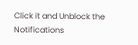Click it and Unblock the Notifications